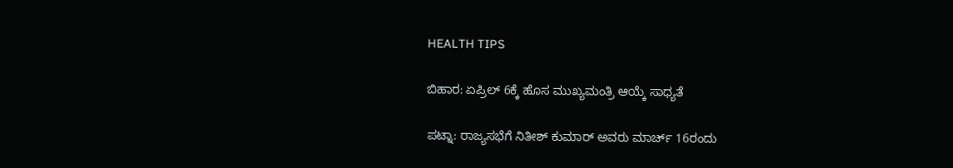HEALTH TIPS

ಬಿಹಾರ: ಏಪ್ರಿಲ್‌ 6ಕ್ಕೆ ಹೊಸ ಮುಖ್ಯಮಂತ್ರಿ ಆಯ್ಕೆ ಸಾಧ್ಯತೆ

ಪಟ್ನಾ: ರಾಜ್ಯಸಭೆಗೆ ನಿತೀಶ್ ಕುಮಾರ್ ಅವರು ಮಾರ್ಚ್‌ 16ರಂದು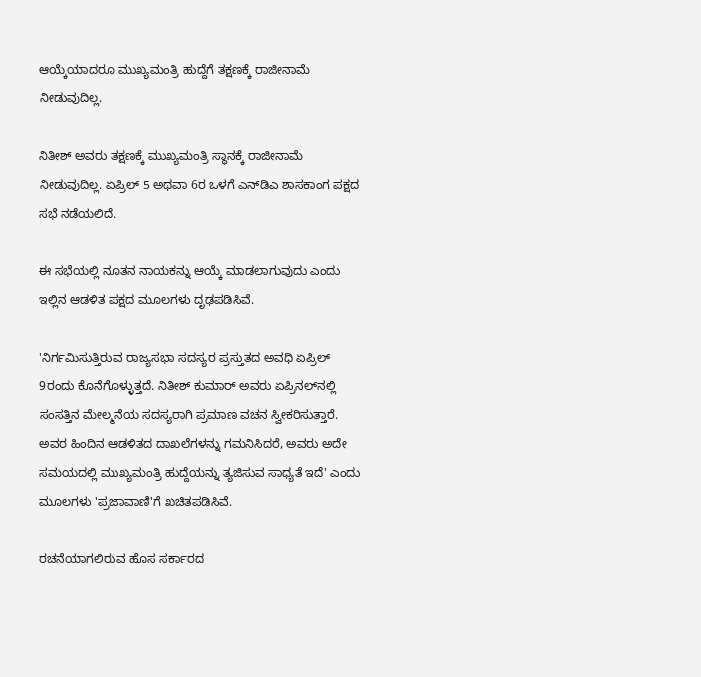ಆಯ್ಕೆಯಾದರೂ ಮುಖ್ಯಮಂತ್ರಿ ಹುದ್ದೆಗೆ ತಕ್ಷಣಕ್ಕೆ ರಾಜೀನಾಮೆ ನೀಡುವುದಿಲ್ಲ.

ನಿತೀಶ್ ಅವರು ತಕ್ಷಣಕ್ಕೆ ಮುಖ್ಯಮಂತ್ರಿ ಸ್ಥಾನಕ್ಕೆ ರಾಜೀನಾಮೆ ನೀಡುವುದಿಲ್ಲ. ಏಪ್ರಿಲ್ 5 ಅಥವಾ 6ರ ಒಳಗೆ ಎನ್‌ಡಿಎ ಶಾಸಕಾಂಗ ಪಕ್ಷದ ಸಭೆ ನಡೆಯಲಿದೆ.

ಈ ಸಭೆಯಲ್ಲಿ ನೂತನ ನಾಯಕನ್ನು ಆಯ್ಕೆ ಮಾಡಲಾಗುವುದು ಎಂದು ಇಲ್ಲಿನ ಆಡಳಿತ ಪಕ್ಷದ ಮೂಲಗಳು ದೃಢಪಡಿಸಿವೆ.

'ನಿರ್ಗಮಿಸುತ್ತಿರುವ ರಾಜ್ಯಸಭಾ ಸದಸ್ಯರ ಪ್ರಸ್ತುತದ ಅವಧಿ ಏಪ್ರಿಲ್ 9ರಂದು ಕೊನೆಗೊಳ್ಳುತ್ತದೆ. ನಿತೀಶ್ ಕುಮಾರ್ ಅವರು ಏಪ್ರಿನಲ್‌ನಲ್ಲಿ ಸಂಸತ್ತಿನ ಮೇಲ್ಮನೆಯ ಸದಸ್ಯರಾಗಿ ಪ್ರಮಾಣ ವಚನ ಸ್ವೀಕರಿಸುತ್ತಾರೆ. ಅವರ ಹಿಂದಿನ ಆಡಳಿತದ ದಾಖಲೆಗಳನ್ನು ಗಮನಿಸಿದರೆ, ಅವರು ಅದೇ ಸಮಯದಲ್ಲಿ ಮುಖ್ಯಮಂತ್ರಿ ಹುದ್ದೆಯನ್ನು ತ್ಯಜಿಸುವ ಸಾಧ್ಯತೆ ಇದೆ' ಎಂದು ಮೂಲಗಳು 'ಪ್ರಜಾವಾಣಿ'ಗೆ ಖಚಿತಪಡಿಸಿವೆ.

ರಚನೆಯಾಗಲಿರುವ ಹೊಸ ಸರ್ಕಾರದ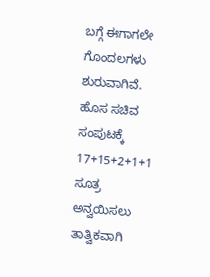ಬಗ್ಗೆ ಈಗಾಗಲೇ ಗೊಂದಲಗಳು ಶುರುವಾಗಿವೆ. ಹೊಸ ಸಚಿವ ಸಂಪುಟಕ್ಕೆ 17+15+2+1+1 ಸೂತ್ರ ಅನ್ವಯಿಸಲು ತಾತ್ವಿಕವಾಗಿ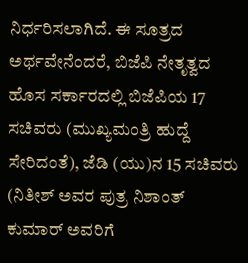ನಿರ್ಧರಿಸಲಾಗಿದೆ. ಈ ಸೂತ್ರದ ಅರ್ಥವೇನೆಂದರೆ, ಬಿಜೆಪಿ ನೇತೃತ್ವದ ಹೊಸ ಸರ್ಕಾರದಲ್ಲಿ ಬಿಜೆಪಿಯ 17 ಸಚಿವರು (ಮುಖ್ಯಮಂತ್ರಿ ಹುದ್ದೆ ಸೇರಿದಂತೆ), ಜೆಡಿ (ಯು)ನ 15 ಸಚಿವರು (ನಿತೀಶ್ ಅವರ ಪುತ್ರ ನಿಶಾಂತ್ ಕುಮಾರ್ ಅವರಿಗೆ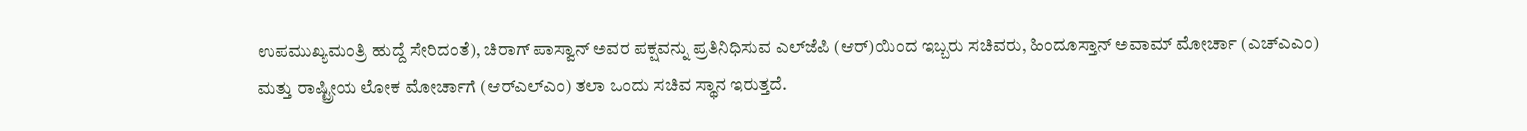ಉಪಮುಖ್ಯಮಂತ್ರಿ ಹುದ್ದೆ ಸೇರಿದಂತೆ), ಚಿರಾಗ್ ಪಾಸ್ವಾನ್ ಅವರ ಪಕ್ಷವನ್ನು ಪ್ರತಿನಿಧಿಸುವ ಎಲ್‌ಜೆಪಿ (ಆರ್)ಯಿಂದ ಇಬ್ಬರು ಸಚಿವರು, ಹಿಂದೂಸ್ತಾನ್ ಅವಾಮ್ ಮೋರ್ಚಾ (ಎಚ್‌ಎಎಂ) ಮತ್ತು ರಾಷ್ಟ್ರೀಯ ಲೋಕ ಮೋರ್ಚಾಗೆ (ಆರ್‌ಎಲ್‌ಎಂ) ತಲಾ ಒಂದು ಸಚಿವ ಸ್ಥಾನ ಇರುತ್ತದೆ.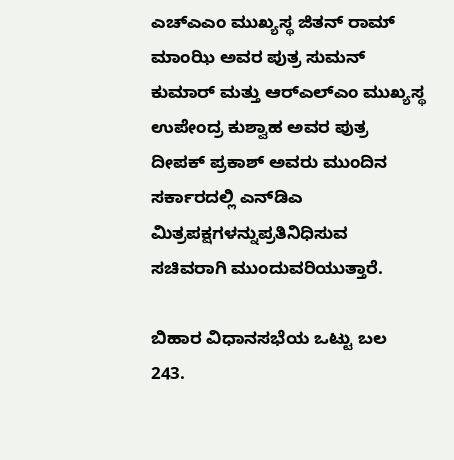ಎಚ್‌ಎಎಂ ಮುಖ್ಯಸ್ಥ ಜಿತನ್ ರಾಮ್ ಮಾಂಝಿ ಅವರ ಪುತ್ರ ಸುಮನ್ ಕುಮಾರ್ ಮತ್ತು ಆರ್‌ಎಲ್‌ಎಂ ಮುಖ್ಯಸ್ಥ ಉಪೇಂದ್ರ ಕುಶ್ವಾಹ ಅವರ ಪುತ್ರ ದೀಪಕ್ ಪ್ರಕಾಶ್ ಅವರು ಮುಂದಿನ ಸರ್ಕಾರದಲ್ಲಿ ಎನ್‌ಡಿಎ ಮಿತ್ರಪಕ್ಷಗಳನ್ನುಪ್ರತಿನಿಧಿಸುವ ಸಚಿವರಾಗಿ ಮುಂದುವರಿಯುತ್ತಾರೆ.

ಬಿಹಾರ ವಿಧಾನಸಭೆಯ ಒಟ್ಟು ಬಲ 243.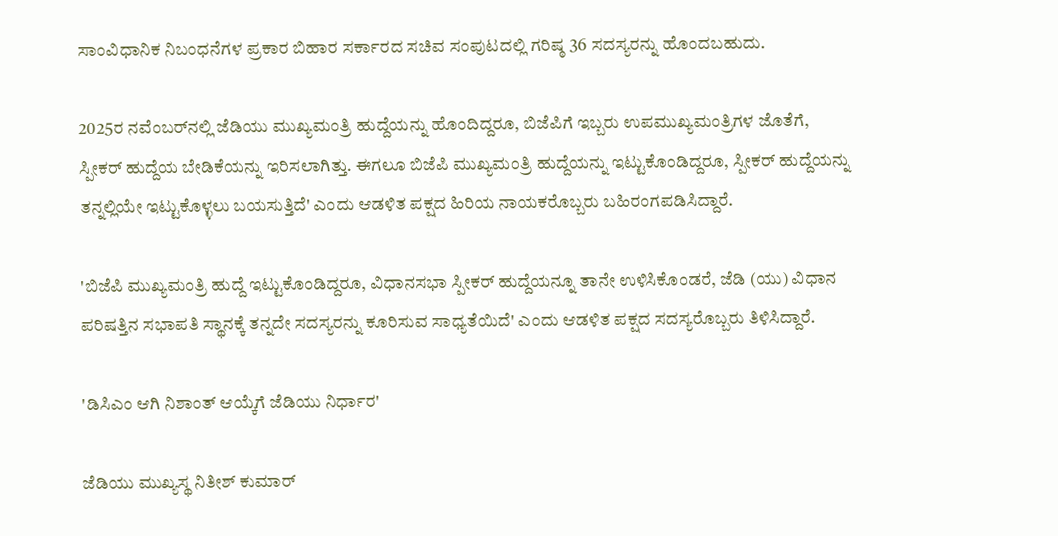ಸಾಂವಿಧಾನಿಕ ನಿಬಂಧನೆಗಳ ಪ್ರಕಾರ ಬಿಹಾರ ಸರ್ಕಾರದ ಸಚಿವ ಸಂಪುಟದಲ್ಲಿ ಗರಿಷ್ಠ 36 ಸದಸ್ಯರನ್ನು ಹೊಂದಬಹುದು.

2025ರ ನವೆಂಬರ್‌ನಲ್ಲಿ ಜೆಡಿಯು ಮುಖ್ಯಮಂತ್ರಿ ಹುದ್ದೆಯನ್ನು ಹೊಂದಿದ್ದರೂ, ಬಿಜೆಪಿಗೆ ಇಬ್ಬರು ಉಪಮುಖ್ಯಮಂತ್ರಿಗಳ ಜೊತೆಗೆ, ಸ್ಪೀಕರ್ ಹುದ್ದೆಯ ಬೇಡಿಕೆಯನ್ನು ಇರಿಸಲಾಗಿತ್ತು. ಈಗಲೂ ಬಿಜೆಪಿ ಮುಖ್ಯಮಂತ್ರಿ ಹುದ್ದೆಯನ್ನು ಇಟ್ಟುಕೊಂಡಿದ್ದರೂ, ಸ್ಪೀಕರ್ ಹುದ್ದೆಯನ್ನು ತನ್ನಲ್ಲಿಯೇ ಇಟ್ಟುಕೊಳ್ಳಲು ಬಯಸುತ್ತಿದೆ' ಎಂದು ಆಡಳಿತ ಪಕ್ಷದ ಹಿರಿಯ ನಾಯಕರೊಬ್ಬರು ಬಹಿರಂಗಪಡಿಸಿದ್ದಾರೆ.

'ಬಿಜೆಪಿ ಮುಖ್ಯಮಂತ್ರಿ ಹುದ್ದೆ ಇಟ್ಟುಕೊಂಡಿದ್ದರೂ, ವಿಧಾನಸಭಾ ಸ್ಪೀಕರ್ ಹುದ್ದೆಯನ್ನೂ ತಾನೇ ಉಳಿಸಿಕೊಂಡರೆ, ಜೆಡಿ (ಯು) ವಿಧಾನ ಪರಿಷತ್ತಿನ ಸಭಾಪತಿ ಸ್ಥಾನಕ್ಕೆ ತನ್ನದೇ ಸದಸ್ಯರನ್ನು ಕೂರಿಸುವ ಸಾಧ್ಯತೆಯಿದೆ' ಎಂದು ಆಡಳಿತ ಪಕ್ಷದ ಸದಸ್ಯರೊಬ್ಬರು ತಿಳಿಸಿದ್ದಾರೆ.

'ಡಿಸಿಎಂ ಆಗಿ ನಿಶಾಂತ್‌ ಆಯ್ಕೆಗೆ ಜೆಡಿಯು ನಿರ್ಧಾರ'

ಜೆಡಿಯು ಮುಖ್ಯಸ್ಥ ನಿತೀಶ್‌ ಕುಮಾರ್‌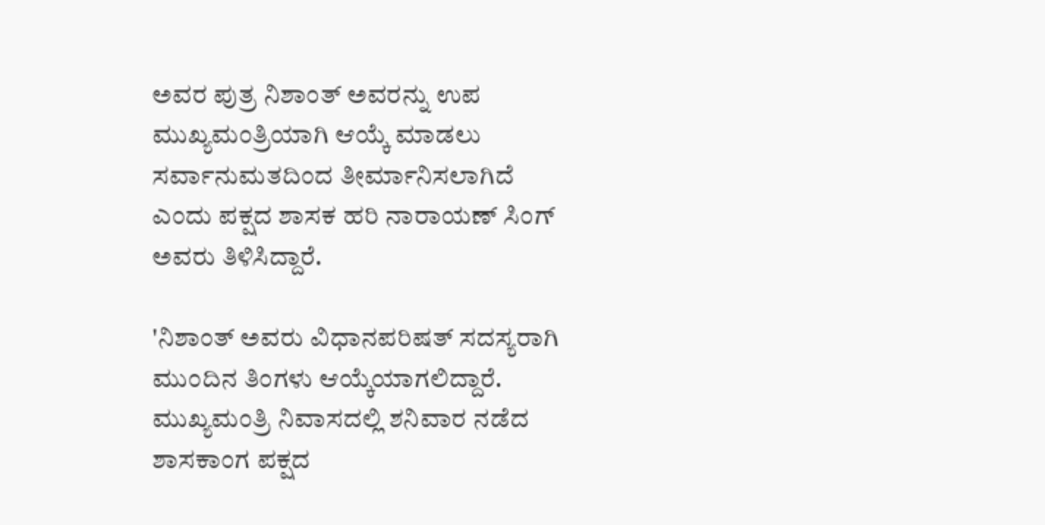ಅವರ ಪುತ್ರ ನಿಶಾಂತ್‌ ಅವರನ್ನು ಉಪ ಮುಖ್ಯಮಂತ್ರಿಯಾಗಿ ಆಯ್ಕೆ ಮಾಡಲು ಸರ್ವಾನುಮತದಿಂದ ತೀರ್ಮಾನಿಸಲಾಗಿದೆ ಎಂದು ಪಕ್ಷದ ಶಾಸಕ ಹರಿ ನಾರಾಯಣ್‌ ಸಿಂಗ್‌ ಅವರು ತಿಳಿಸಿದ್ದಾರೆ.

'ನಿಶಾಂತ್‌ ಅವರು ವಿಧಾನಪರಿಷತ್‌ ಸದಸ್ಯರಾಗಿ ಮುಂದಿನ ತಿಂಗಳು ಆಯ್ಕೆಯಾಗಲಿದ್ದಾರೆ. ಮುಖ್ಯಮಂತ್ರಿ ನಿವಾಸದಲ್ಲಿ ಶನಿವಾರ ನಡೆದ ಶಾಸಕಾಂಗ ಪಕ್ಷದ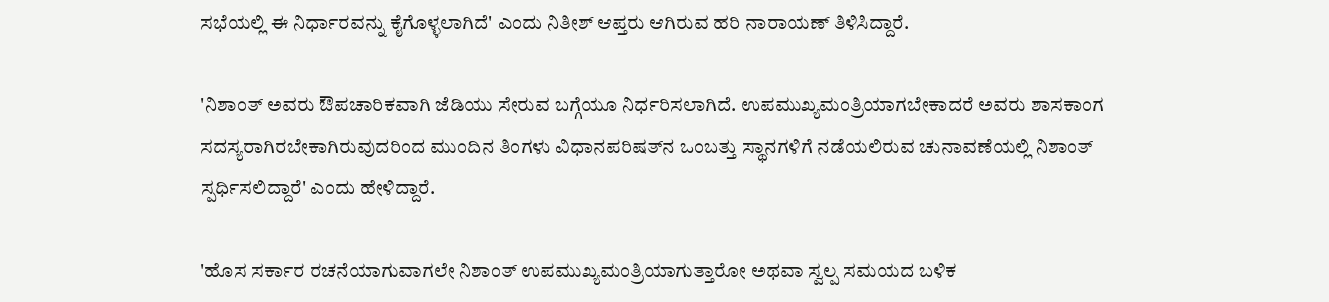ಸಭೆಯಲ್ಲಿ ಈ ನಿರ್ಧಾರವನ್ನು ಕೈಗೊಳ್ಳಲಾಗಿದೆ' ಎಂದು ನಿತೀಶ್‌ ಆಪ್ತರು ಆಗಿರುವ ಹರಿ ನಾರಾಯಣ್‌ ತಿಳಿಸಿದ್ದಾರೆ.

'ನಿಶಾಂತ್‌ ಅವರು ಔಪಚಾರಿಕವಾಗಿ ಜೆಡಿಯು ಸೇರುವ ಬಗ್ಗೆಯೂ ನಿರ್ಧರಿಸಲಾಗಿದೆ. ಉಪಮುಖ್ಯಮಂತ್ರಿಯಾಗಬೇಕಾದರೆ ಅವರು ಶಾಸಕಾಂಗ ಸದಸ್ಯರಾಗಿರಬೇಕಾಗಿರುವುದರಿಂದ ಮುಂದಿನ ತಿಂಗಳು ವಿಧಾನಪರಿಷತ್‌ನ ಒಂಬತ್ತು ಸ್ಥಾನಗಳಿಗೆ ನಡೆಯಲಿರುವ ಚುನಾವಣೆಯಲ್ಲಿ ನಿಶಾಂತ್‌ ಸ್ಪರ್ಧಿಸಲಿದ್ದಾರೆ' ಎಂದು ಹೇಳಿದ್ದಾರೆ.

'ಹೊಸ ಸರ್ಕಾರ ರಚನೆಯಾಗುವಾಗಲೇ ನಿಶಾಂತ್‌ ಉಪಮುಖ್ಯಮಂತ್ರಿಯಾಗುತ್ತಾರೋ ಅಥವಾ ಸ್ವಲ್ಪ ಸಮಯದ ಬಳಿಕ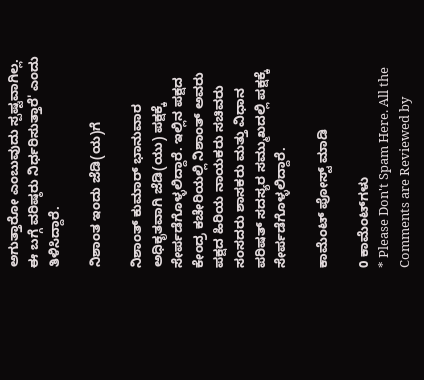ಅಗುತ್ತಾರೋ ಎಂಬುವುದು ಸ್ಪಷ್ಟವಾಗಿಲ್ಲ. ಈ ಬಗ್ಗೆ ವರಿಷ್ಠರು ನಿರ್ಧರಿಸುತ್ತಾರೆ' ಎಂದು ತಿಳಿಸಿದ್ದಾರೆ.

ನಿಶಾಂತ ಇಂದು ಜೆಡಿ(ಯ)ಗೆ

ನಿಶಾಂತ್ ಕುಮಾರ್ ಭಾನುವಾರ ಅಧಿಕೃತವಾಗಿ ಜೆಡಿ(ಯು) ಪಕ್ಷಕ್ಕೆ ಸೇರ್ಪಡೆಗೊಳ್ಳಲಿದ್ದಾರೆ. ಇಲ್ಲಿನ ಪಕ್ಷದ ಕೇಂದ್ರ ಕಚೇರಿಯಲ್ಲಿ ನಿಶಾಂತ್ ಅವರು ಪಕ್ಷದ ಹಿರಿಯ ನಾಯಕರು ಸಚಿವರು ಸಂಸದರು ಶಾಸಕರು ಮತ್ತು ವಿಧಾನ ಪರಿಷತ್ ಸದಸ್ಯರ ಸಮ್ಮುಖದಲ್ಲಿ ಪಕ್ಷಕ್ಕೆ ಸೇರ್ಪಡೆಗೊಳ್ಳಲಿದ್ದಾರೆ.

ಕಾಮೆಂಟ್‌‌ ಪೋಸ್ಟ್‌ ಮಾಡಿ

0 ಕಾಮೆಂಟ್‌ಗಳು
* Please Don't Spam Here. All the Comments are Reviewed by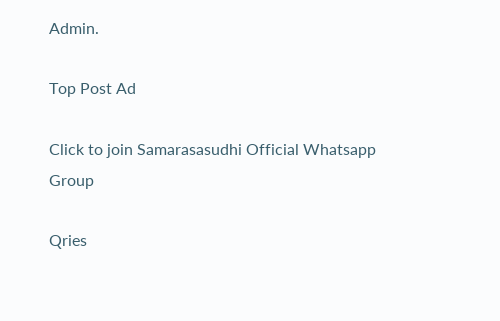Admin.

Top Post Ad

Click to join Samarasasudhi Official Whatsapp Group

Qries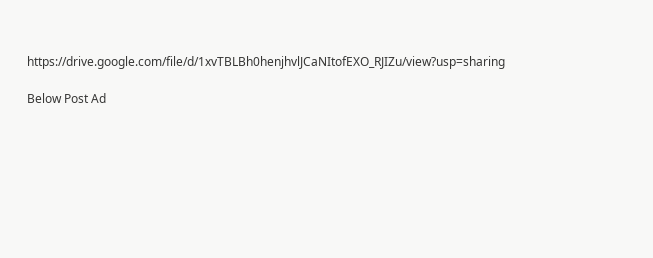https://drive.google.com/file/d/1xvTBLBh0henjhvlJCaNItofEXO_RJIZu/view?usp=sharing

Below Post Ad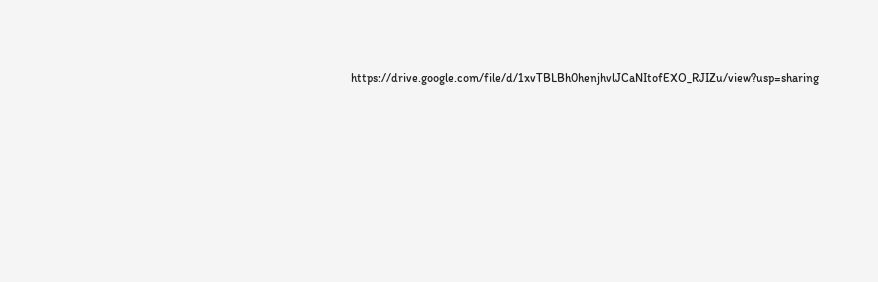https://drive.google.com/file/d/1xvTBLBh0henjhvlJCaNItofEXO_RJIZu/view?usp=sharing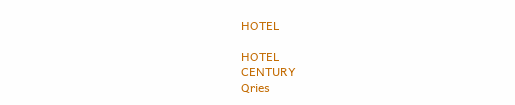HOTEL

HOTEL
CENTURY
Qries